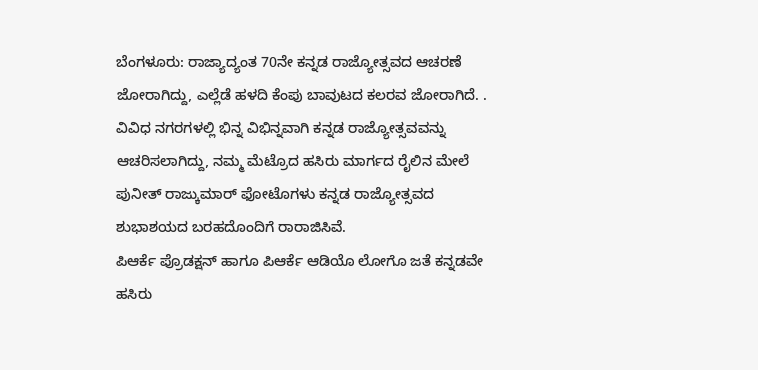ಬೆಂಗಳೂರು: ರಾಜ್ಯಾದ್ಯಂತ 70ನೇ ಕನ್ನಡ ರಾಜ್ಯೋತ್ಸವದ ಆಚರಣೆ ಜೋರಾಗಿದ್ದು, ಎಲ್ಲೆಡೆ ಹಳದಿ ಕೆಂಪು ಬಾವುಟದ ಕಲರವ ಜೋರಾಗಿದೆ. .
ವಿವಿಧ ನಗರಗಳಲ್ಲಿ ಭಿನ್ನ ವಿಭಿನ್ನವಾಗಿ ಕನ್ನಡ ರಾಜ್ಯೋತ್ಸವವನ್ನು ಆಚರಿಸಲಾಗಿದ್ದು, ನಮ್ಮ ಮೆಟ್ರೊದ ಹಸಿರು ಮಾರ್ಗದ ರೈಲಿನ ಮೇಲೆ ಪುನೀತ್ ರಾಜ್ಕುಮಾರ್ ಫೋಟೊಗಳು ಕನ್ನಡ ರಾಜ್ಯೋತ್ಸವದ ಶುಭಾಶಯದ ಬರಹದೊಂದಿಗೆ ರಾರಾಜಿಸಿವೆ.
ಪಿಆರ್ಕೆ ಪ್ರೊಡಕ್ಷನ್ ಹಾಗೂ ಪಿಆರ್ಕೆ ಆಡಿಯೊ ಲೋಗೊ ಜತೆ ಕನ್ನಡವೇ ಹಸಿರು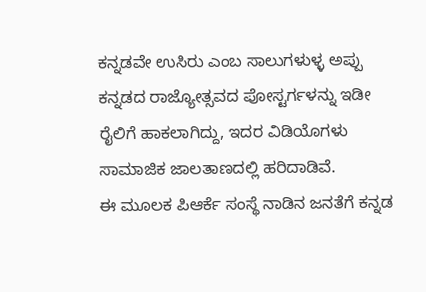ಕನ್ನಡವೇ ಉಸಿರು ಎಂಬ ಸಾಲುಗಳುಳ್ಳ ಅಪ್ಪು ಕನ್ನಡದ ರಾಜ್ಯೋತ್ಸವದ ಪೋಸ್ಟರ್ಗಳನ್ನು ಇಡೀ ರೈಲಿಗೆ ಹಾಕಲಾಗಿದ್ದು, ಇದರ ವಿಡಿಯೊಗಳು ಸಾಮಾಜಿಕ ಜಾಲತಾಣದಲ್ಲಿ ಹರಿದಾಡಿವೆ.
ಈ ಮೂಲಕ ಪಿಆರ್ಕೆ ಸಂಸ್ಥೆ ನಾಡಿನ ಜನತೆಗೆ ಕನ್ನಡ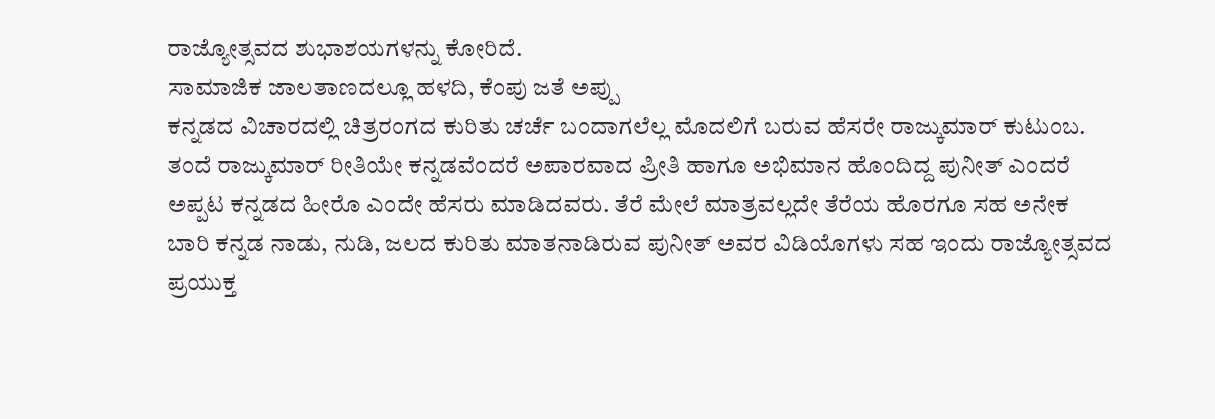ರಾಜ್ಯೋತ್ಸವದ ಶುಭಾಶಯಗಳನ್ನು ಕೋರಿದೆ.
ಸಾಮಾಜಿಕ ಜಾಲತಾಣದಲ್ಲೂ ಹಳದಿ, ಕೆಂಪು ಜತೆ ಅಪ್ಪು
ಕನ್ನಡದ ವಿಚಾರದಲ್ಲಿ ಚಿತ್ರರಂಗದ ಕುರಿತು ಚರ್ಚೆ ಬಂದಾಗಲೆಲ್ಲ ಮೊದಲಿಗೆ ಬರುವ ಹೆಸರೇ ರಾಜ್ಕುಮಾರ್ ಕುಟುಂಬ. ತಂದೆ ರಾಜ್ಕುಮಾರ್ ರೀತಿಯೇ ಕನ್ನಡವೆಂದರೆ ಅಪಾರವಾದ ಪ್ರೀತಿ ಹಾಗೂ ಅಭಿಮಾನ ಹೊಂದಿದ್ದ ಪುನೀತ್ ಎಂದರೆ ಅಪ್ಪಟ ಕನ್ನಡದ ಹೀರೊ ಎಂದೇ ಹೆಸರು ಮಾಡಿದವರು. ತೆರೆ ಮೇಲೆ ಮಾತ್ರವಲ್ಲದೇ ತೆರೆಯ ಹೊರಗೂ ಸಹ ಅನೇಕ ಬಾರಿ ಕನ್ನಡ ನಾಡು, ನುಡಿ, ಜಲದ ಕುರಿತು ಮಾತನಾಡಿರುವ ಪುನೀತ್ ಅವರ ವಿಡಿಯೊಗಳು ಸಹ ಇಂದು ರಾಜ್ಯೋತ್ಸವದ ಪ್ರಯುಕ್ತ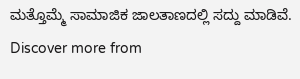ಮತ್ತೊಮ್ಮೆ ಸಾಮಾಜಿಕ ಜಾಲತಾಣದಲ್ಲಿ ಸದ್ದು ಮಾಡಿವೆ.
Discover more from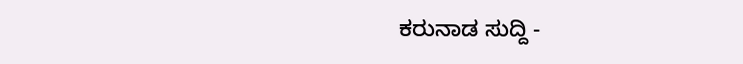ಕರುನಾಡ ಸುದ್ದಿ -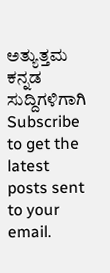ಅತ್ಯುತ್ತಮ ಕನ್ನಡ ಸುದ್ದಿಗಳಿಗಾಗಿ
Subscribe to get the latest posts sent to your email.